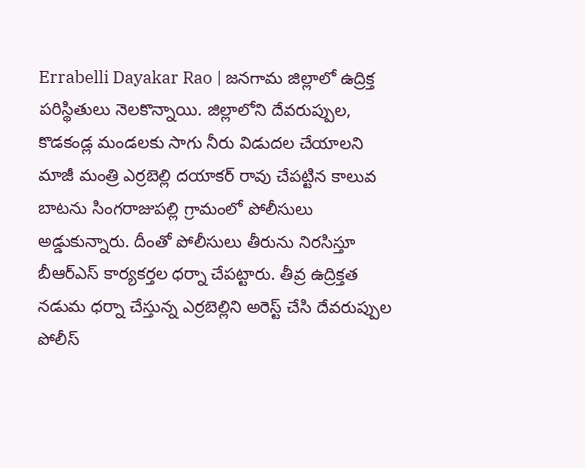Errabelli Dayakar Rao | జనగామ జిల్లాలో ఉద్రిక్త పరిస్థితులు నెలకొన్నాయి. జిల్లాలోని దేవరుప్పుల, కొడకండ్ల మండలకు సాగు నీరు విడుదల చేయాలని మాజీ మంత్రి ఎర్రబెల్లి దయాకర్ రావు చేపట్టిన కాలువ బాటను సింగరాజుపల్లి గ్రామంలో పోలీసులు అడ్డుకున్నారు. దీంతో పోలీసులు తీరును నిరసిస్తూ బీఆర్ఎస్ కార్యకర్తల ధర్నా చేపట్టారు. తీవ్ర ఉద్రిక్తత నడుమ ధర్నా చేస్తున్న ఎర్రబెల్లిని అరెస్ట్ చేసి దేవరుప్పుల పోలీస్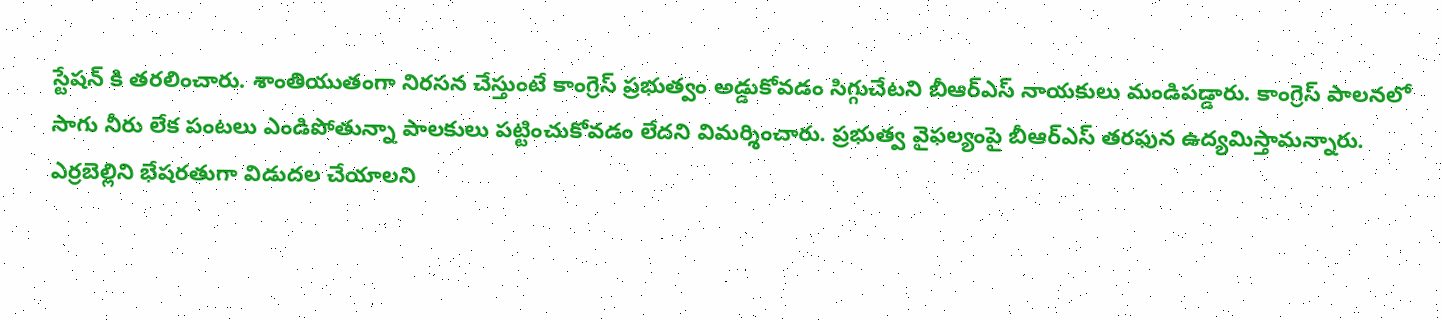స్టేషన్ కి తరలించారు. శాంతియుతంగా నిరసన చేస్తుంటే కాంగ్రెస్ ప్రభుత్వం అడ్డుకోవడం సిగ్గుచేటని బీఆర్ఎస్ నాయకులు మండిపడ్డారు. కాంగ్రెస్ పాలనలో సాగు నీరు లేక పంటలు ఎండిపోతున్నా పాలకులు పట్టించుకోవడం లేదని విమర్శించారు. ప్రభుత్వ వైఫల్యంపై బీఆర్ఎస్ తరఫున ఉద్యమిస్తామన్నారు. ఎర్రబెల్లిని భేషరతుగా విడుదల చేయాలని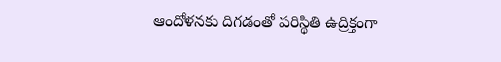ఆందోళనకు దిగడంతో పరిస్థితి ఉద్రిక్తంగా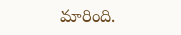మారింది.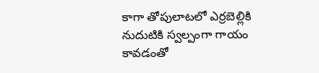కాగా తోపులాటలో ఎర్రబెల్లికి నుదుటికి స్వల్పంగా గాయం కావడంతో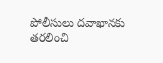పోలీసులు దవాఖానకు తరలించి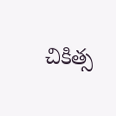చికిత్స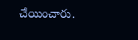చేయించారు.